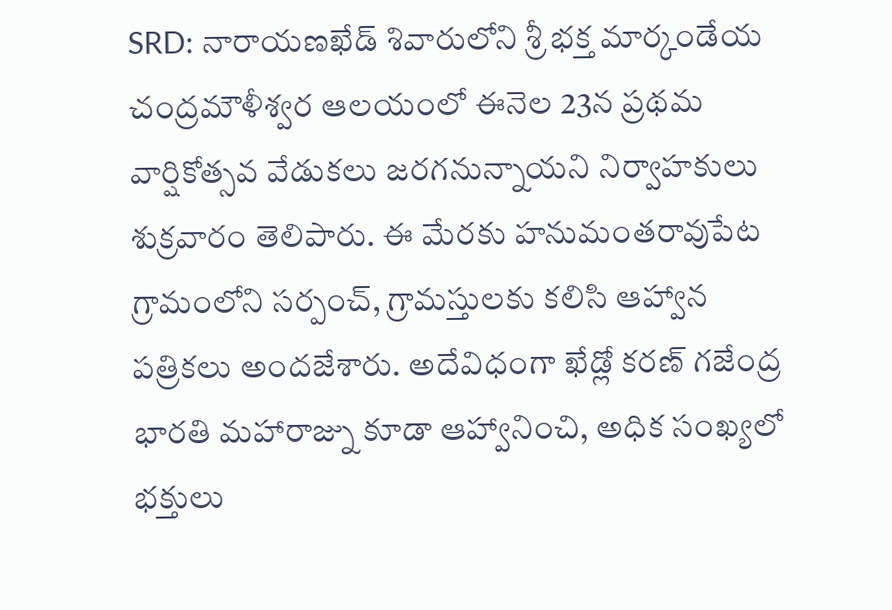SRD: నారాయణఖేడ్ శివారులోని శ్రీ భక్త మార్కండేయ చంద్రమౌళీశ్వర ఆలయంలో ఈనెల 23న ప్రథమ వార్షికోత్సవ వేడుకలు జరగనున్నాయని నిర్వాహకులు శుక్రవారం తెలిపారు. ఈ మేరకు హనుమంతరావుపేట గ్రామంలోని సర్పంచ్, గ్రామస్తులకు కలిసి ఆహ్వాన పత్రికలు అందజేశారు. అదేవిధంగా ఖేడ్లో కరణ్ గజేంద్ర భారతి మహారాజ్ను కూడా ఆహ్వానించి, అధిక సంఖ్యలో భక్తులు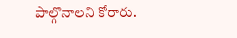పాల్గొనాలని కోరారు.